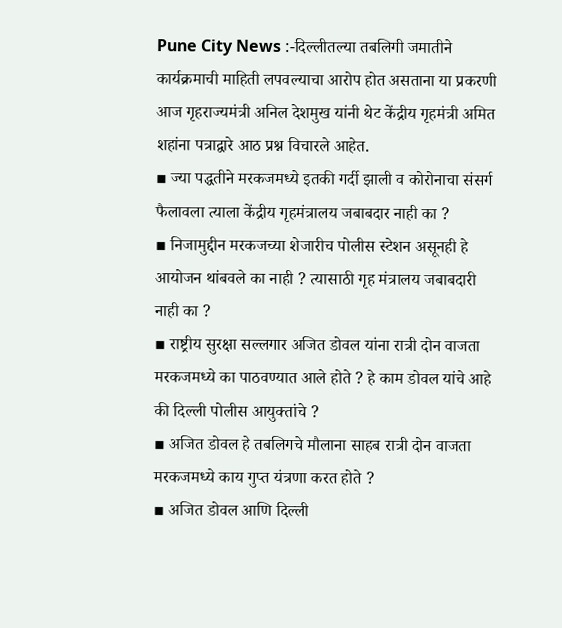Pune City News :-दिल्लीतल्या तबलिगी जमातीने कार्यक्रमाची माहिती लपवल्याचा आरोप होत असताना या प्रकरणी आज गृहराज्यमंत्री अनिल देशमुख यांनी थेट केंद्रीय गृहमंत्री अमित शहांना पत्राद्वारे आठ प्रश्न विचारले आहेत.
▪ ज्या पद्धतीने मरकजमध्ये इतकी गर्दी झाली व कोरोनाचा संसर्ग फैलावला त्याला केंद्रीय गृहमंत्रालय जबाबदार नाही का ?
▪ निजामुद्दीन मरकजच्या शेजारीच पोलीस स्टेशन असूनही हे आयोजन थांबवले का नाही ? त्यासाठी गृह मंत्रालय जबाबदारी नाही का ?
▪ राष्ट्रीय सुरक्षा सल्लगार अजित डोवल यांना रात्री दोन वाजता मरकजमध्ये का पाठवण्यात आले होते ? हे काम डोवल यांचे आहे की दिल्ली पोलीस आयुक्तांचे ?
▪ अजित डोवल हे तबलिगचे मौलाना साहब रात्री दोन वाजता मरकजमध्ये काय गुप्त यंत्रणा करत होते ?
▪ अजित डोवल आणि दिल्ली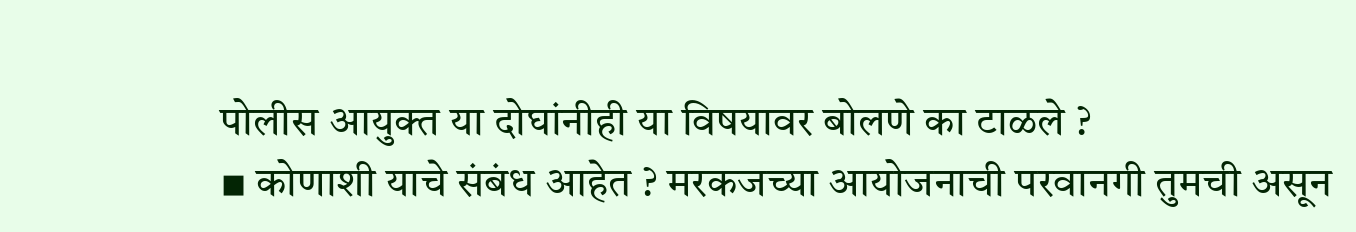पोलीस आयुक्त या दोघांनीही या विषयावर बोलणे का टाळले ?
▪ कोणाशी याचे संबंध आहेत ? मरकजच्या आयोजनाची परवानगी तुमची असून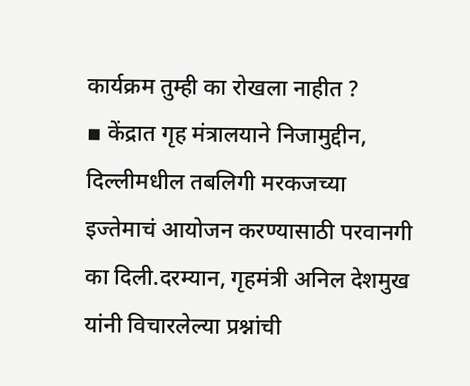कार्यक्रम तुम्ही का रोखला नाहीत ?
▪ केंद्रात गृह मंत्रालयाने निजामुद्दीन, दिल्लीमधील तबलिगी मरकजच्या इज्तेमाचं आयोजन करण्यासाठी परवानगी का दिली.दरम्यान, गृहमंत्री अनिल देशमुख यांनी विचारलेल्या प्रश्नांची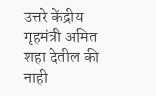उत्तरे केंद्रीय गृहमंत्री अमित शहा देतील की नाही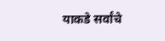याकडे सर्वांचे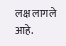लक्ष लागले आहे.